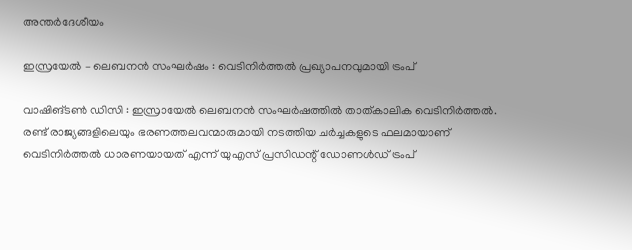അന്തർദേശീയം

ഇസ്രയേല്‍ – ലെബനൻ സംഘർഷം : വെടിനിര്‍ത്തൽ പ്രഖ്യാപനവുമായി ട്രംപ്

വാഷിങ്ടണ്‍ ഡിസി : ഇസ്രായേല്‍ ലെബനന്‍ സംഘര്‍ഷത്തില്‍ താത്കാലിക വെടിനിര്‍ത്തല്‍. രണ്ട് രാജ്യങ്ങളിലെയും ഭരണത്തലവന്മാരുമായി നടത്തിയ ചര്‍ച്ചകളുടെ ഫലമായാണ് വെടിനിര്‍ത്തല്‍ ധാരണയായത് എന്ന് യുഎസ് പ്രസിഡന്റ് ഡോണള്‍ഡ് ട്രംപ്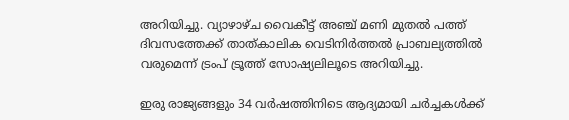അറിയിച്ചു. വ്യാഴാഴ്ച വൈകീട്ട് അഞ്ച് മണി മുതല്‍ പത്ത് ദിവസത്തേക്ക് താത്കാലിക വെടിനിര്‍ത്തല്‍ പ്രാബല്യത്തില്‍ വരുമെന്ന് ട്രംപ് ട്രൂത്ത് സോഷ്യലിലൂടെ അറിയിച്ചു.

ഇരു രാജ്യങ്ങളും 34 വര്‍ഷത്തിനിടെ ആദ്യമായി ചര്‍ച്ചകള്‍ക്ക്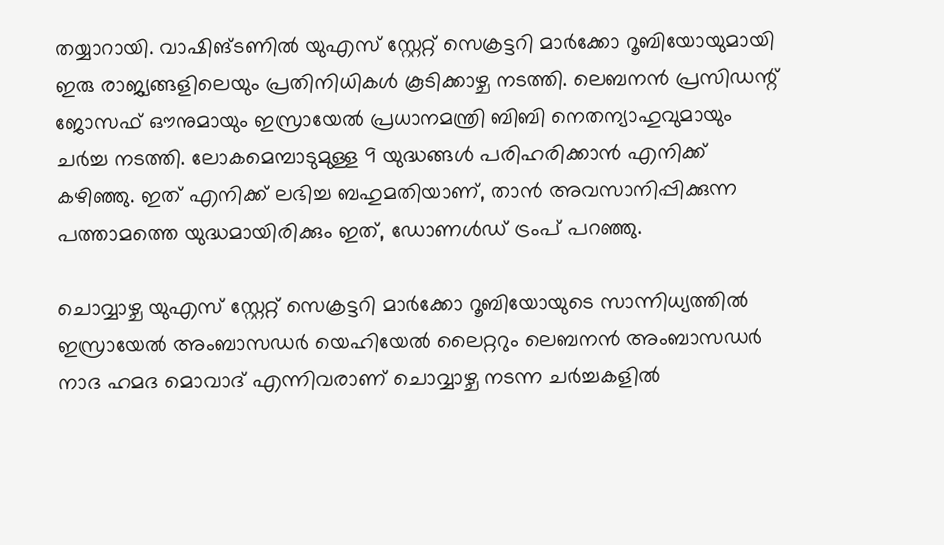തയ്യാറായി. വാഷിങ്ടണില്‍ യുഎസ് സ്റ്റേറ്റ് സെക്രട്ടറി മാര്‍ക്കോ റൂബിയോയുമായി ഇരു രാജ്യങ്ങളിലെയും പ്രതിനിധികള്‍ കൂടിക്കാഴ്ച നടത്തി. ലെബനന്‍ പ്രസിഡന്റ് ജോസഫ് ഔനുമായും ഇസ്രായേല്‍ പ്രധാനമന്ത്രി ബിബി നെതന്യാഹുവുമായും ചര്‍ച്ച നടത്തി. ലോകമെമ്പാടുമുള്ള 9 യുദ്ധങ്ങള്‍ പരിഹരിക്കാന്‍ എനിക്ക് കഴിഞ്ഞു. ഇത് എനിക്ക് ലഭിച്ച ബഹുമതിയാണ്, താന്‍ അവസാനിപ്പിക്കുന്ന പത്താമത്തെ യുദ്ധമായിരിക്കും ഇത്, ഡോണള്‍ഡ് ട്രംപ് പറഞ്ഞു.

ചൊവ്വാഴ്ച യുഎസ് സ്റ്റേറ്റ് സെക്രട്ടറി മാര്‍ക്കോ റൂബിയോയുടെ സാന്നിധ്യത്തില്‍ ഇസ്രായേല്‍ അംബാസഡര്‍ യെഹിയേല്‍ ലൈറ്ററും ലെബനന്‍ അംബാസഡര്‍ നാദ ഹമദ മൊവാദ് എന്നിവരാണ് ചൊവ്വാഴ്ച നടന്ന ചര്‍ച്ചകളില്‍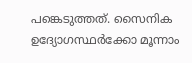പങ്കെടുത്തത്. സൈനിക ഉദ്യോഗസ്ഥര്‍ക്കോ മൂന്നാം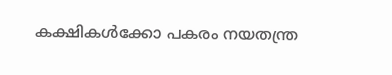കക്ഷികള്‍ക്കോ പകരം നയതന്ത്ര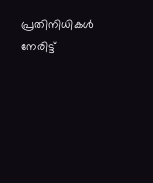പ്രതിനിധികള്‍ നേരിട്ട്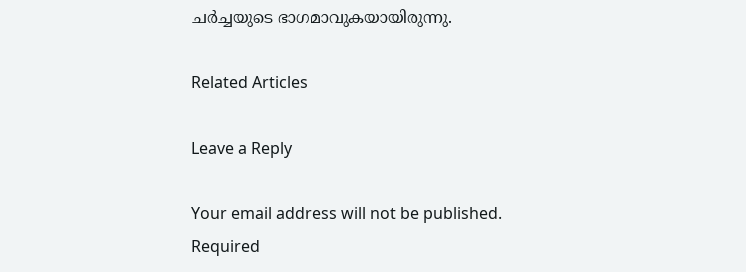ചര്‍ച്ചയുടെ ഭാഗമാവുകയായിരുന്നു.

Related Articles

Leave a Reply

Your email address will not be published. Required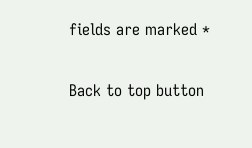fields are marked *

Back to top button